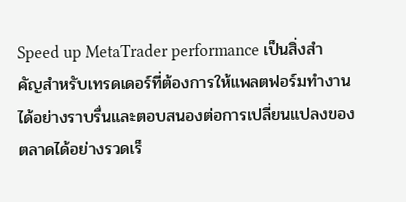Speed up MetaTrader performance เป็นสิ่งสำคัญสำหรับเทรดเดอร์ที่ต้องการให้แพลตฟอร์มทำงานได้อย่างราบรื่นและตอบสนองต่อการเปลี่ยนแปลงของตลาดได้อย่างรวดเร็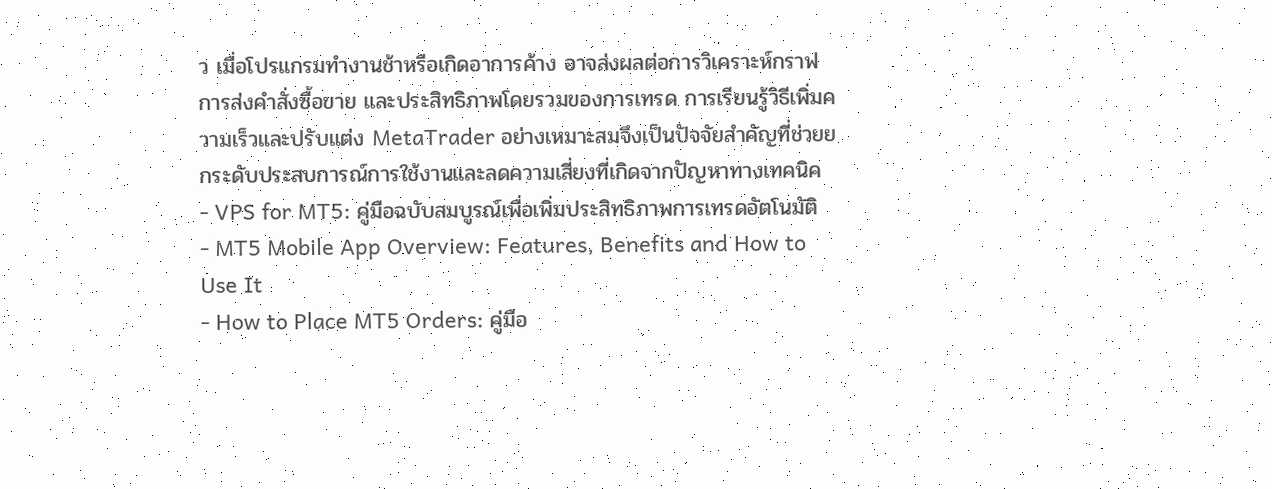ว เมื่อโปรแกรมทำงานช้าหรือเกิดอาการค้าง อาจส่งผลต่อการวิเคราะห์กราฟ การส่งคำสั่งซื้อขาย และประสิทธิภาพโดยรวมของการเทรด การเรียนรู้วิธีเพิ่มความเร็วและปรับแต่ง MetaTrader อย่างเหมาะสมจึงเป็นปัจจัยสำคัญที่ช่วยยกระดับประสบการณ์การใช้งานและลดความเสี่ยงที่เกิดจากปัญหาทางเทคนิค
- VPS for MT5: คู่มือฉบับสมบูรณ์เพื่อเพิ่มประสิทธิภาพการเทรดอัตโนมัติ
- MT5 Mobile App Overview: Features, Benefits and How to Use It
- How to Place MT5 Orders: คู่มือ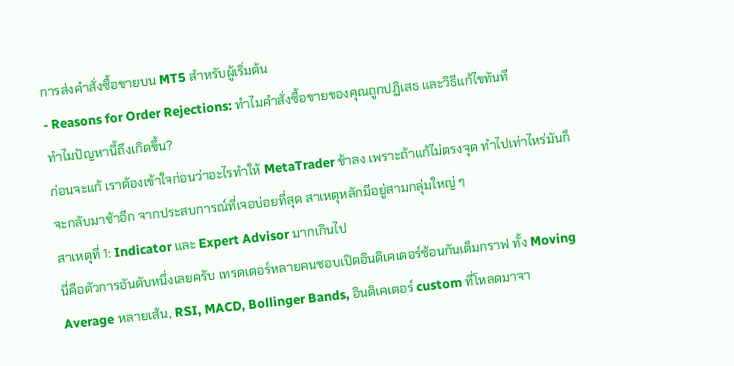การส่งคำสั่งซื้อขายบน MT5 สำหรับผู้เริ่มต้น
- Reasons for Order Rejections: ทำไมคำสั่งซื้อขายของคุณถูกปฏิเสธ และวิธีแก้ไขทันที
ทำไมปัญหานี้ถึงเกิดขึ้น?
ก่อนจะแก้ เราต้องเข้าใจก่อนว่าอะไรทำให้ MetaTrader ช้าลง เพราะถ้าแก้ไม่ตรงจุด ทำไปเท่าไหร่มันก็จะกลับมาช้าอีก จากประสบการณ์ที่เจอบ่อยที่สุด สาเหตุหลักมีอยู่สามกลุ่มใหญ่ ๆ
สาเหตุที่ 1: Indicator และ Expert Advisor มากเกินไป
นี่คือตัวการอันดับหนึ่งเลยครับ เทรดเดอร์หลายคนชอบเปิดอินดิเคเตอร์ซ้อนกันเต็มกราฟ ทั้ง Moving Average หลายเส้น, RSI, MACD, Bollinger Bands, อินดิเคเตอร์ custom ที่โหลดมาจา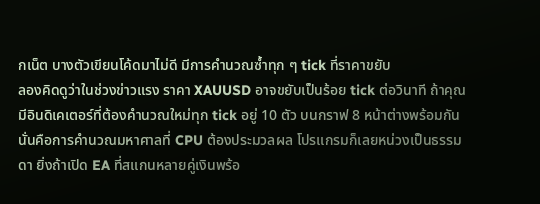กเน็ต บางตัวเขียนโค้ดมาไม่ดี มีการคำนวณซ้ำทุก ๆ tick ที่ราคาขยับ
ลองคิดดูว่าในช่วงข่าวแรง ราคา XAUUSD อาจขยับเป็นร้อย tick ต่อวินาที ถ้าคุณมีอินดิเคเตอร์ที่ต้องคำนวณใหม่ทุก tick อยู่ 10 ตัว บนกราฟ 8 หน้าต่างพร้อมกัน นั่นคือการคำนวณมหาศาลที่ CPU ต้องประมวลผล โปรแกรมก็เลยหน่วงเป็นธรรมดา ยิ่งถ้าเปิด EA ที่สแกนหลายคู่เงินพร้อ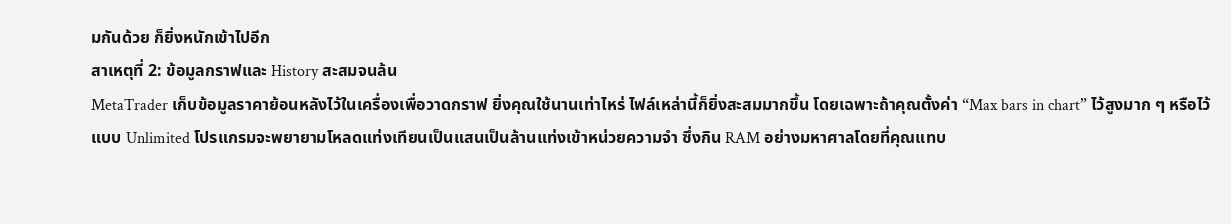มกันด้วย ก็ยิ่งหนักเข้าไปอีก
สาเหตุที่ 2: ข้อมูลกราฟและ History สะสมจนล้น
MetaTrader เก็บข้อมูลราคาย้อนหลังไว้ในเครื่องเพื่อวาดกราฟ ยิ่งคุณใช้นานเท่าไหร่ ไฟล์เหล่านี้ก็ยิ่งสะสมมากขึ้น โดยเฉพาะถ้าคุณตั้งค่า “Max bars in chart” ไว้สูงมาก ๆ หรือไว้แบบ Unlimited โปรแกรมจะพยายามโหลดแท่งเทียนเป็นแสนเป็นล้านแท่งเข้าหน่วยความจำ ซึ่งกิน RAM อย่างมหาศาลโดยที่คุณแทบ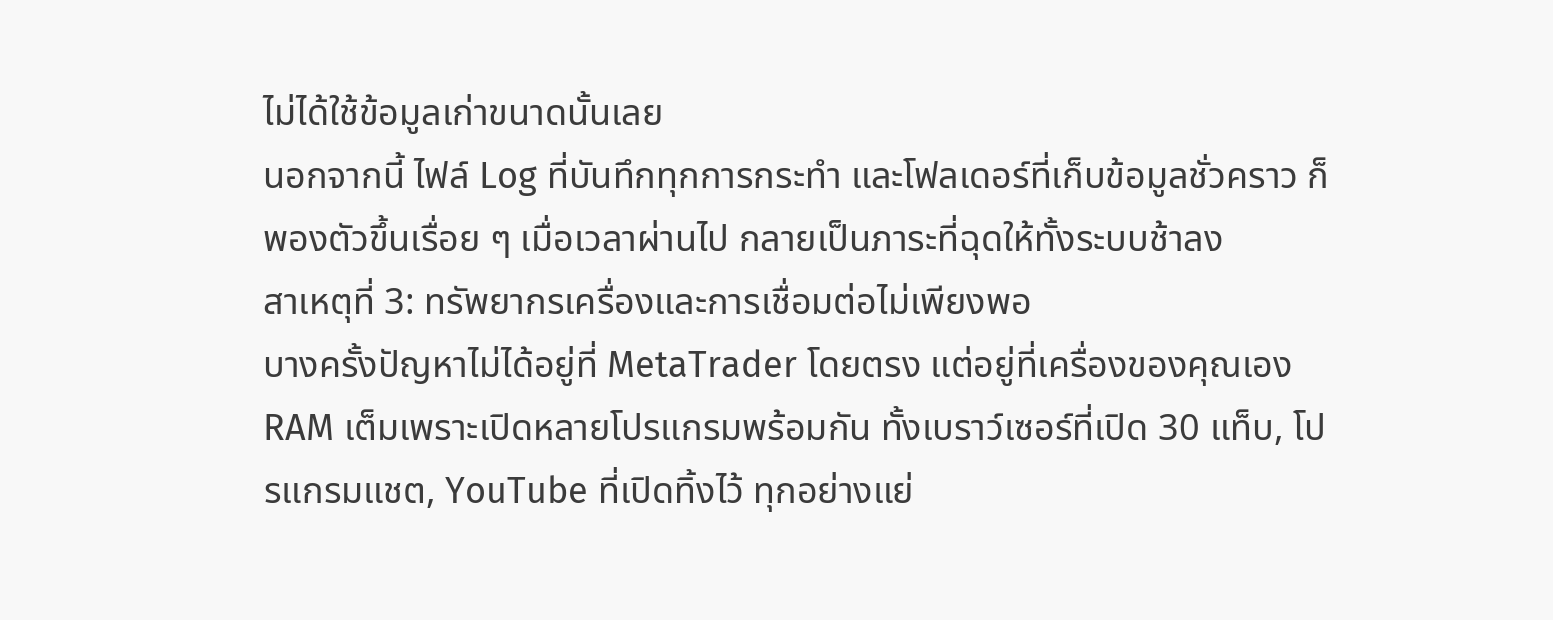ไม่ได้ใช้ข้อมูลเก่าขนาดนั้นเลย
นอกจากนี้ ไฟล์ Log ที่บันทึกทุกการกระทำ และโฟลเดอร์ที่เก็บข้อมูลชั่วคราว ก็พองตัวขึ้นเรื่อย ๆ เมื่อเวลาผ่านไป กลายเป็นภาระที่ฉุดให้ทั้งระบบช้าลง
สาเหตุที่ 3: ทรัพยากรเครื่องและการเชื่อมต่อไม่เพียงพอ
บางครั้งปัญหาไม่ได้อยู่ที่ MetaTrader โดยตรง แต่อยู่ที่เครื่องของคุณเอง RAM เต็มเพราะเปิดหลายโปรแกรมพร้อมกัน ทั้งเบราว์เซอร์ที่เปิด 30 แท็บ, โปรแกรมแชต, YouTube ที่เปิดทิ้งไว้ ทุกอย่างแย่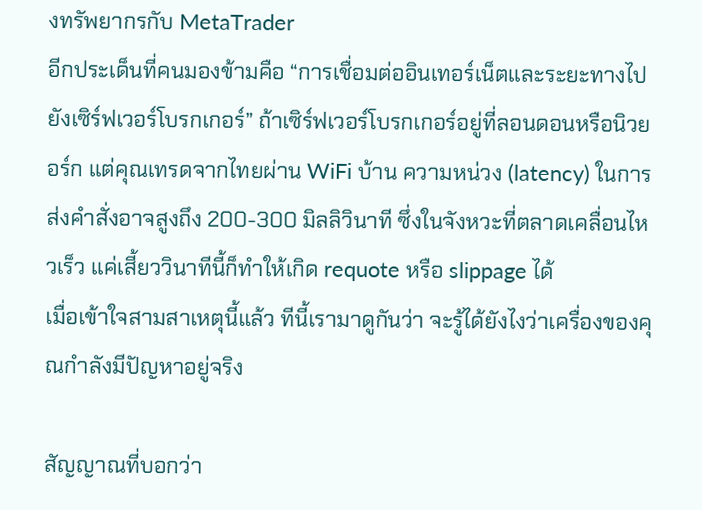งทรัพยากรกับ MetaTrader
อีกประเด็นที่คนมองข้ามคือ “การเชื่อมต่ออินเทอร์เน็ตและระยะทางไปยังเซิร์ฟเวอร์โบรกเกอร์” ถ้าเซิร์ฟเวอร์โบรกเกอร์อยู่ที่ลอนดอนหรือนิวยอร์ก แต่คุณเทรดจากไทยผ่าน WiFi บ้าน ความหน่วง (latency) ในการส่งคำสั่งอาจสูงถึง 200-300 มิลลิวินาที ซึ่งในจังหวะที่ตลาดเคลื่อนไหวเร็ว แค่เสี้ยววินาทีนี้ก็ทำให้เกิด requote หรือ slippage ได้
เมื่อเข้าใจสามสาเหตุนี้แล้ว ทีนี้เรามาดูกันว่า จะรู้ได้ยังไงว่าเครื่องของคุณกำลังมีปัญหาอยู่จริง

สัญญาณที่บอกว่า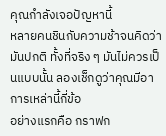คุณกำลังเจอปัญหานี้
หลายคนชินกับความช้าจนคิดว่ามันปกติ ทั้งที่จริง ๆ มันไม่ควรเป็นแบบนั้น ลองเช็กดูว่าคุณมีอาการเหล่านี้กี่ข้อ
อย่างแรกคือ กราฟก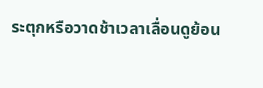ระตุกหรือวาดช้าเวลาเลื่อนดูย้อน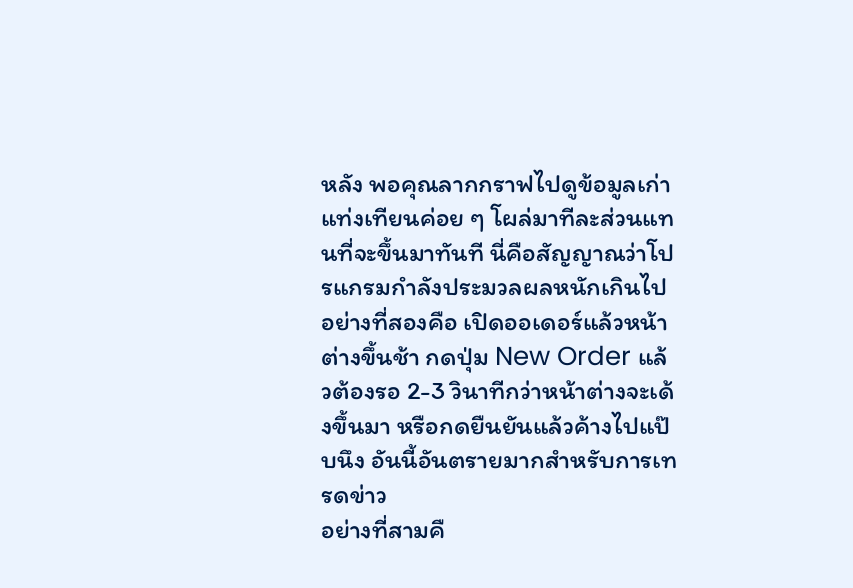หลัง พอคุณลากกราฟไปดูข้อมูลเก่า แท่งเทียนค่อย ๆ โผล่มาทีละส่วนแทนที่จะขึ้นมาทันที นี่คือสัญญาณว่าโปรแกรมกำลังประมวลผลหนักเกินไป
อย่างที่สองคือ เปิดออเดอร์แล้วหน้าต่างขึ้นช้า กดปุ่ม New Order แล้วต้องรอ 2-3 วินาทีกว่าหน้าต่างจะเด้งขึ้นมา หรือกดยืนยันแล้วค้างไปแป๊บนึง อันนี้อันตรายมากสำหรับการเทรดข่าว
อย่างที่สามคื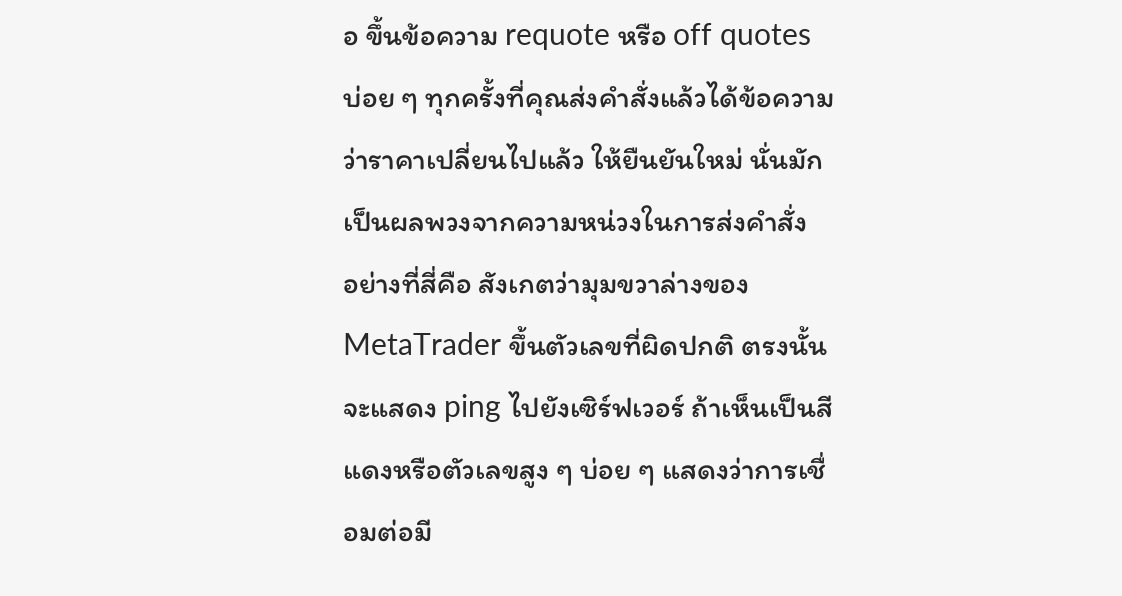อ ขึ้นข้อความ requote หรือ off quotes บ่อย ๆ ทุกครั้งที่คุณส่งคำสั่งแล้วได้ข้อความว่าราคาเปลี่ยนไปแล้ว ให้ยืนยันใหม่ นั่นมักเป็นผลพวงจากความหน่วงในการส่งคำสั่ง
อย่างที่สี่คือ สังเกตว่ามุมขวาล่างของ MetaTrader ขึ้นตัวเลขที่ผิดปกติ ตรงนั้นจะแสดง ping ไปยังเซิร์ฟเวอร์ ถ้าเห็นเป็นสีแดงหรือตัวเลขสูง ๆ บ่อย ๆ แสดงว่าการเชื่อมต่อมี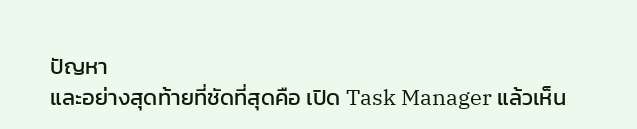ปัญหา
และอย่างสุดท้ายที่ชัดที่สุดคือ เปิด Task Manager แล้วเห็น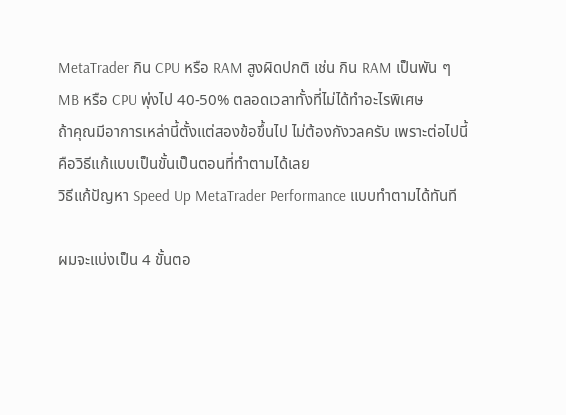MetaTrader กิน CPU หรือ RAM สูงผิดปกติ เช่น กิน RAM เป็นพัน ๆ MB หรือ CPU พุ่งไป 40-50% ตลอดเวลาทั้งที่ไม่ได้ทำอะไรพิเศษ
ถ้าคุณมีอาการเหล่านี้ตั้งแต่สองข้อขึ้นไป ไม่ต้องกังวลครับ เพราะต่อไปนี้คือวิธีแก้แบบเป็นขั้นเป็นตอนที่ทำตามได้เลย
วิธีแก้ปัญหา Speed Up MetaTrader Performance แบบทำตามได้ทันที

ผมจะแบ่งเป็น 4 ขั้นตอ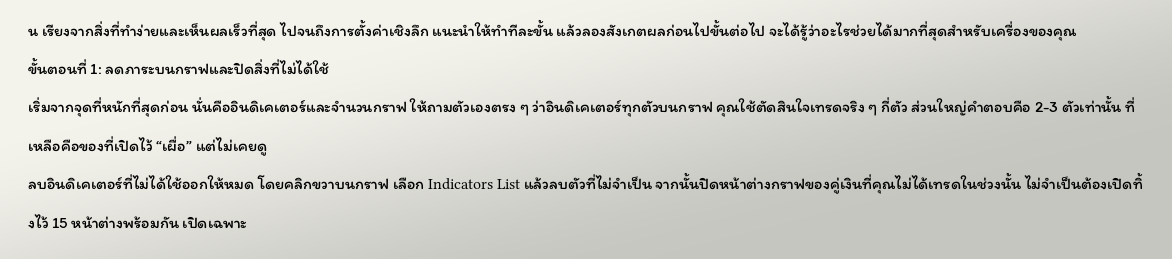น เรียงจากสิ่งที่ทำง่ายและเห็นผลเร็วที่สุด ไปจนถึงการตั้งค่าเชิงลึก แนะนำให้ทำทีละขั้น แล้วลองสังเกตผลก่อนไปขั้นต่อไป จะได้รู้ว่าอะไรช่วยได้มากที่สุดสำหรับเครื่องของคุณ
ขั้นตอนที่ 1: ลดภาระบนกราฟและปิดสิ่งที่ไม่ได้ใช้
เริ่มจากจุดที่หนักที่สุดก่อน นั่นคืออินดิเคเตอร์และจำนวนกราฟ ให้ถามตัวเองตรง ๆ ว่าอินดิเคเตอร์ทุกตัวบนกราฟ คุณใช้ตัดสินใจเทรดจริง ๆ กี่ตัว ส่วนใหญ่คำตอบคือ 2-3 ตัวเท่านั้น ที่เหลือคือของที่เปิดไว้ “เผื่อ” แต่ไม่เคยดู
ลบอินดิเคเตอร์ที่ไม่ได้ใช้ออกให้หมด โดยคลิกขวาบนกราฟ เลือก Indicators List แล้วลบตัวที่ไม่จำเป็น จากนั้นปิดหน้าต่างกราฟของคู่เงินที่คุณไม่ได้เทรดในช่วงนั้น ไม่จำเป็นต้องเปิดทิ้งไว้ 15 หน้าต่างพร้อมกัน เปิดเฉพาะ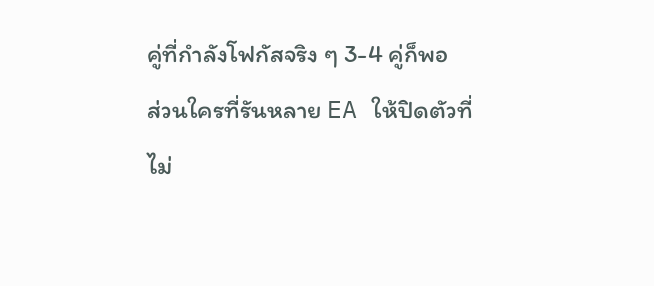คู่ที่กำลังโฟกัสจริง ๆ 3-4 คู่ก็พอ
ส่วนใครที่รันหลาย EA ให้ปิดตัวที่ไม่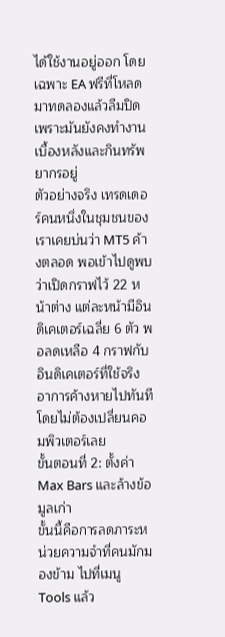ได้ใช้งานอยู่ออก โดยเฉพาะ EA ฟรีที่โหลดมาทดลองแล้วลืมปิด เพราะมันยังคงทำงานเบื้องหลังและกินทรัพยากรอยู่
ตัวอย่างจริง เทรดเดอร์คนหนึ่งในชุมชนของเราเคยบ่นว่า MT5 ค้างตลอด พอเข้าไปดูพบว่าเปิดกราฟไว้ 22 หน้าต่าง แต่ละหน้ามีอินดิเคเตอร์เฉลี่ย 6 ตัว พอลดเหลือ 4 กราฟกับอินดิเคเตอร์ที่ใช้จริง อาการค้างหายไปทันที โดยไม่ต้องเปลี่ยนคอมพิวเตอร์เลย
ขั้นตอนที่ 2: ตั้งค่า Max Bars และล้างข้อมูลเก่า
ขั้นนี้คือการลดภาระหน่วยความจำที่คนมักมองข้าม ไปที่เมนู Tools แล้ว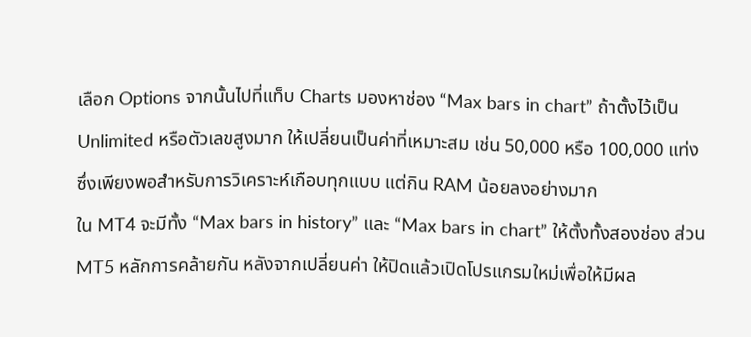เลือก Options จากนั้นไปที่แท็บ Charts มองหาช่อง “Max bars in chart” ถ้าตั้งไว้เป็น Unlimited หรือตัวเลขสูงมาก ให้เปลี่ยนเป็นค่าที่เหมาะสม เช่น 50,000 หรือ 100,000 แท่ง ซึ่งเพียงพอสำหรับการวิเคราะห์เกือบทุกแบบ แต่กิน RAM น้อยลงอย่างมาก
ใน MT4 จะมีทั้ง “Max bars in history” และ “Max bars in chart” ให้ตั้งทั้งสองช่อง ส่วน MT5 หลักการคล้ายกัน หลังจากเปลี่ยนค่า ให้ปิดแล้วเปิดโปรแกรมใหม่เพื่อให้มีผล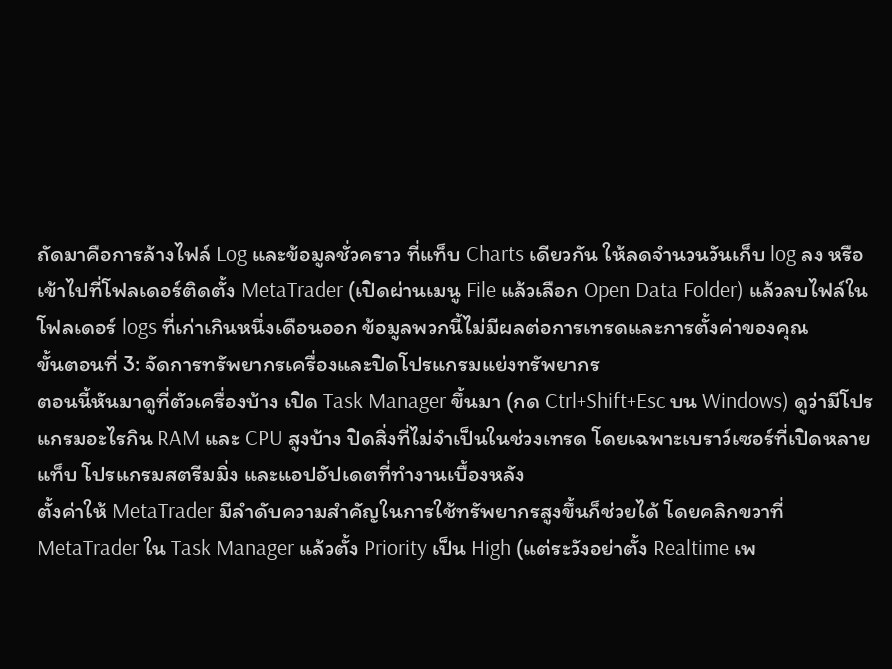ถัดมาคือการล้างไฟล์ Log และข้อมูลชั่วคราว ที่แท็บ Charts เดียวกัน ให้ลดจำนวนวันเก็บ log ลง หรือเข้าไปที่โฟลเดอร์ติดตั้ง MetaTrader (เปิดผ่านเมนู File แล้วเลือก Open Data Folder) แล้วลบไฟล์ในโฟลเดอร์ logs ที่เก่าเกินหนึ่งเดือนออก ข้อมูลพวกนี้ไม่มีผลต่อการเทรดและการตั้งค่าของคุณ
ขั้นตอนที่ 3: จัดการทรัพยากรเครื่องและปิดโปรแกรมแย่งทรัพยากร
ตอนนี้หันมาดูที่ตัวเครื่องบ้าง เปิด Task Manager ขึ้นมา (กด Ctrl+Shift+Esc บน Windows) ดูว่ามีโปรแกรมอะไรกิน RAM และ CPU สูงบ้าง ปิดสิ่งที่ไม่จำเป็นในช่วงเทรด โดยเฉพาะเบราว์เซอร์ที่เปิดหลายแท็บ โปรแกรมสตรีมมิ่ง และแอปอัปเดตที่ทำงานเบื้องหลัง
ตั้งค่าให้ MetaTrader มีลำดับความสำคัญในการใช้ทรัพยากรสูงขึ้นก็ช่วยได้ โดยคลิกขวาที่ MetaTrader ใน Task Manager แล้วตั้ง Priority เป็น High (แต่ระวังอย่าตั้ง Realtime เพ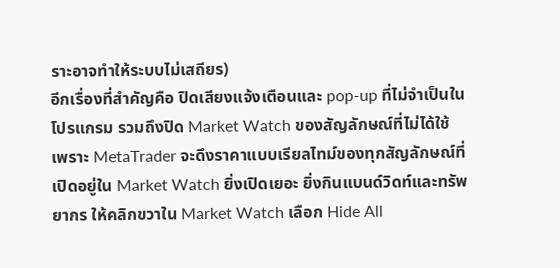ราะอาจทำให้ระบบไม่เสถียร)
อีกเรื่องที่สำคัญคือ ปิดเสียงแจ้งเตือนและ pop-up ที่ไม่จำเป็นในโปรแกรม รวมถึงปิด Market Watch ของสัญลักษณ์ที่ไม่ได้ใช้ เพราะ MetaTrader จะดึงราคาแบบเรียลไทม์ของทุกสัญลักษณ์ที่เปิดอยู่ใน Market Watch ยิ่งเปิดเยอะ ยิ่งกินแบนด์วิดท์และทรัพยากร ให้คลิกขวาใน Market Watch เลือก Hide All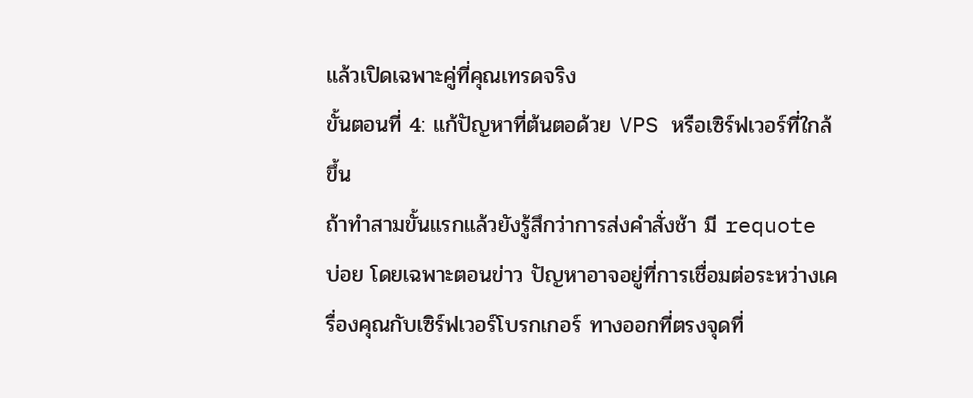แล้วเปิดเฉพาะคู่ที่คุณเทรดจริง
ขั้นตอนที่ 4: แก้ปัญหาที่ต้นตอด้วย VPS หรือเซิร์ฟเวอร์ที่ใกล้ขึ้น
ถ้าทำสามขั้นแรกแล้วยังรู้สึกว่าการส่งคำสั่งช้า มี requote บ่อย โดยเฉพาะตอนข่าว ปัญหาอาจอยู่ที่การเชื่อมต่อระหว่างเครื่องคุณกับเซิร์ฟเวอร์โบรกเกอร์ ทางออกที่ตรงจุดที่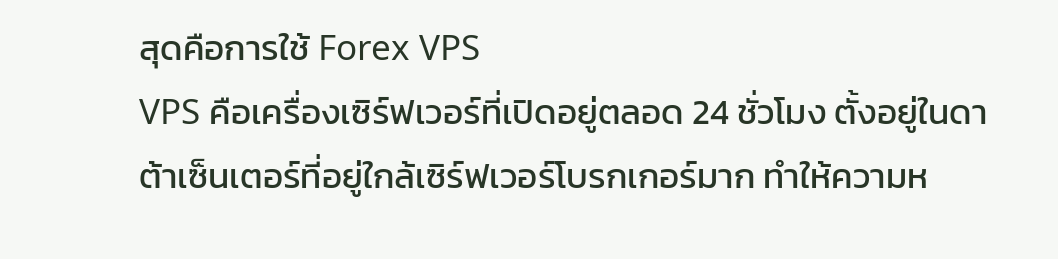สุดคือการใช้ Forex VPS
VPS คือเครื่องเซิร์ฟเวอร์ที่เปิดอยู่ตลอด 24 ชั่วโมง ตั้งอยู่ในดาต้าเซ็นเตอร์ที่อยู่ใกล้เซิร์ฟเวอร์โบรกเกอร์มาก ทำให้ความห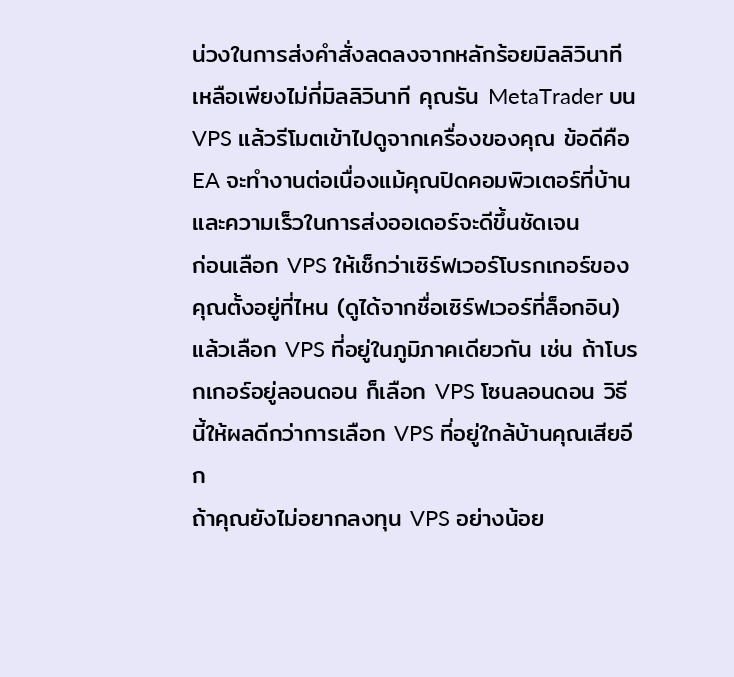น่วงในการส่งคำสั่งลดลงจากหลักร้อยมิลลิวินาที เหลือเพียงไม่กี่มิลลิวินาที คุณรัน MetaTrader บน VPS แล้วรีโมตเข้าไปดูจากเครื่องของคุณ ข้อดีคือ EA จะทำงานต่อเนื่องแม้คุณปิดคอมพิวเตอร์ที่บ้าน และความเร็วในการส่งออเดอร์จะดีขึ้นชัดเจน
ก่อนเลือก VPS ให้เช็กว่าเซิร์ฟเวอร์โบรกเกอร์ของคุณตั้งอยู่ที่ไหน (ดูได้จากชื่อเซิร์ฟเวอร์ที่ล็อกอิน) แล้วเลือก VPS ที่อยู่ในภูมิภาคเดียวกัน เช่น ถ้าโบรกเกอร์อยู่ลอนดอน ก็เลือก VPS โซนลอนดอน วิธีนี้ให้ผลดีกว่าการเลือก VPS ที่อยู่ใกล้บ้านคุณเสียอีก
ถ้าคุณยังไม่อยากลงทุน VPS อย่างน้อย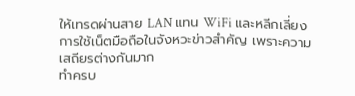ให้เทรดผ่านสาย LAN แทน WiFi และหลีกเลี่ยงการใช้เน็ตมือถือในจังหวะข่าวสำคัญ เพราะความเสถียรต่างกันมาก
ทำครบ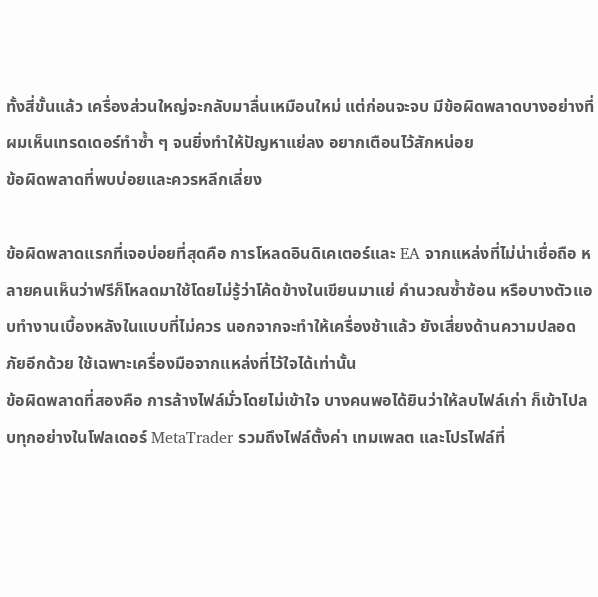ทั้งสี่ขั้นแล้ว เครื่องส่วนใหญ่จะกลับมาลื่นเหมือนใหม่ แต่ก่อนจะจบ มีข้อผิดพลาดบางอย่างที่ผมเห็นเทรดเดอร์ทำซ้ำ ๆ จนยิ่งทำให้ปัญหาแย่ลง อยากเตือนไว้สักหน่อย
ข้อผิดพลาดที่พบบ่อยและควรหลีกเลี่ยง

ข้อผิดพลาดแรกที่เจอบ่อยที่สุดคือ การโหลดอินดิเคเตอร์และ EA จากแหล่งที่ไม่น่าเชื่อถือ หลายคนเห็นว่าฟรีก็โหลดมาใช้โดยไม่รู้ว่าโค้ดข้างในเขียนมาแย่ คำนวณซ้ำซ้อน หรือบางตัวแอบทำงานเบื้องหลังในแบบที่ไม่ควร นอกจากจะทำให้เครื่องช้าแล้ว ยังเสี่ยงด้านความปลอดภัยอีกด้วย ใช้เฉพาะเครื่องมือจากแหล่งที่ไว้ใจได้เท่านั้น
ข้อผิดพลาดที่สองคือ การล้างไฟล์มั่วโดยไม่เข้าใจ บางคนพอได้ยินว่าให้ลบไฟล์เก่า ก็เข้าไปลบทุกอย่างในโฟลเดอร์ MetaTrader รวมถึงไฟล์ตั้งค่า เทมเพลต และโปรไฟล์ที่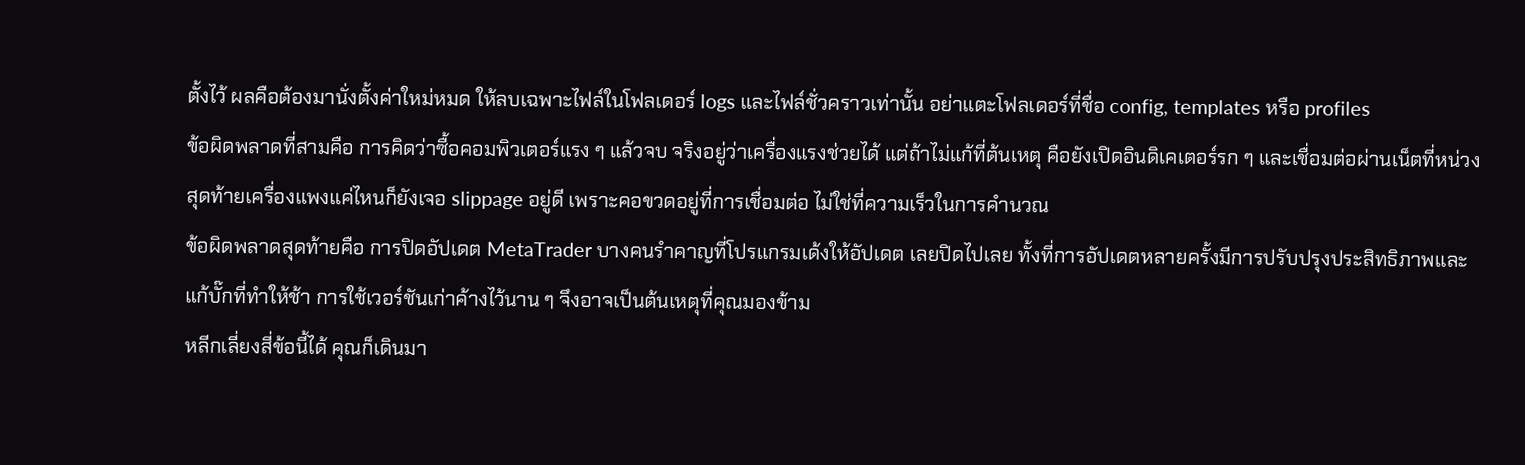ตั้งไว้ ผลคือต้องมานั่งตั้งค่าใหม่หมด ให้ลบเฉพาะไฟล์ในโฟลเดอร์ logs และไฟล์ชั่วคราวเท่านั้น อย่าแตะโฟลเดอร์ที่ชื่อ config, templates หรือ profiles
ข้อผิดพลาดที่สามคือ การคิดว่าซื้อคอมพิวเตอร์แรง ๆ แล้วจบ จริงอยู่ว่าเครื่องแรงช่วยได้ แต่ถ้าไม่แก้ที่ต้นเหตุ คือยังเปิดอินดิเคเตอร์รก ๆ และเชื่อมต่อผ่านเน็ตที่หน่วง สุดท้ายเครื่องแพงแค่ไหนก็ยังเจอ slippage อยู่ดี เพราะคอขวดอยู่ที่การเชื่อมต่อ ไม่ใช่ที่ความเร็วในการคำนวณ
ข้อผิดพลาดสุดท้ายคือ การปิดอัปเดต MetaTrader บางคนรำคาญที่โปรแกรมเด้งให้อัปเดต เลยปิดไปเลย ทั้งที่การอัปเดตหลายครั้งมีการปรับปรุงประสิทธิภาพและแก้บั๊กที่ทำให้ช้า การใช้เวอร์ชันเก่าค้างไว้นาน ๆ จึงอาจเป็นต้นเหตุที่คุณมองข้าม
หลีกเลี่ยงสี่ข้อนี้ได้ คุณก็เดินมา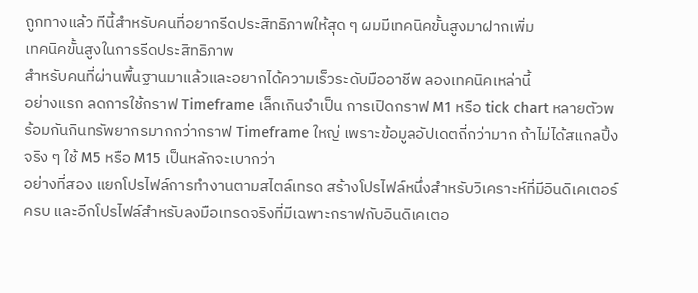ถูกทางแล้ว ทีนี้สำหรับคนที่อยากรีดประสิทธิภาพให้สุด ๆ ผมมีเทคนิคขั้นสูงมาฝากเพิ่ม
เทคนิคขั้นสูงในการรีดประสิทธิภาพ
สำหรับคนที่ผ่านพื้นฐานมาแล้วและอยากได้ความเร็วระดับมืออาชีพ ลองเทคนิคเหล่านี้
อย่างแรก ลดการใช้กราฟ Timeframe เล็กเกินจำเป็น การเปิดกราฟ M1 หรือ tick chart หลายตัวพร้อมกันกินทรัพยากรมากกว่ากราฟ Timeframe ใหญ่ เพราะข้อมูลอัปเดตถี่กว่ามาก ถ้าไม่ได้สแกลปิ้งจริง ๆ ใช้ M5 หรือ M15 เป็นหลักจะเบากว่า
อย่างที่สอง แยกโปรไฟล์การทำงานตามสไตล์เทรด สร้างโปรไฟล์หนึ่งสำหรับวิเคราะห์ที่มีอินดิเคเตอร์ครบ และอีกโปรไฟล์สำหรับลงมือเทรดจริงที่มีเฉพาะกราฟกับอินดิเคเตอ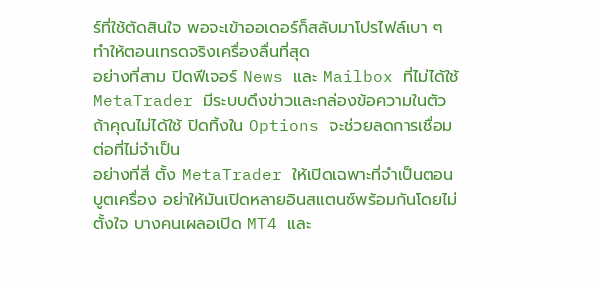ร์ที่ใช้ตัดสินใจ พอจะเข้าออเดอร์ก็สลับมาโปรไฟล์เบา ๆ ทำให้ตอนเทรดจริงเครื่องลื่นที่สุด
อย่างที่สาม ปิดฟีเจอร์ News และ Mailbox ที่ไม่ได้ใช้ MetaTrader มีระบบดึงข่าวและกล่องข้อความในตัว ถ้าคุณไม่ได้ใช้ ปิดทิ้งใน Options จะช่วยลดการเชื่อมต่อที่ไม่จำเป็น
อย่างที่สี่ ตั้ง MetaTrader ให้เปิดเฉพาะที่จำเป็นตอนบูตเครื่อง อย่าให้มันเปิดหลายอินสแตนซ์พร้อมกันโดยไม่ตั้งใจ บางคนเผลอเปิด MT4 และ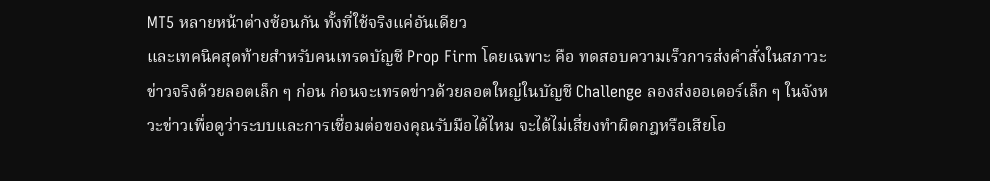MT5 หลายหน้าต่างซ้อนกัน ทั้งที่ใช้จริงแค่อันเดียว
และเทคนิคสุดท้ายสำหรับคนเทรดบัญชี Prop Firm โดยเฉพาะ คือ ทดสอบความเร็วการส่งคำสั่งในสภาวะข่าวจริงด้วยลอตเล็ก ๆ ก่อน ก่อนจะเทรดข่าวด้วยลอตใหญ่ในบัญชี Challenge ลองส่งออเดอร์เล็ก ๆ ในจังหวะข่าวเพื่อดูว่าระบบและการเชื่อมต่อของคุณรับมือได้ไหม จะได้ไม่เสี่ยงทำผิดกฎหรือเสียโอ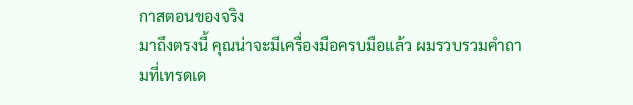กาสตอนของจริง
มาถึงตรงนี้ คุณน่าจะมีเครื่องมือครบมือแล้ว ผมรวบรวมคำถามที่เทรดเด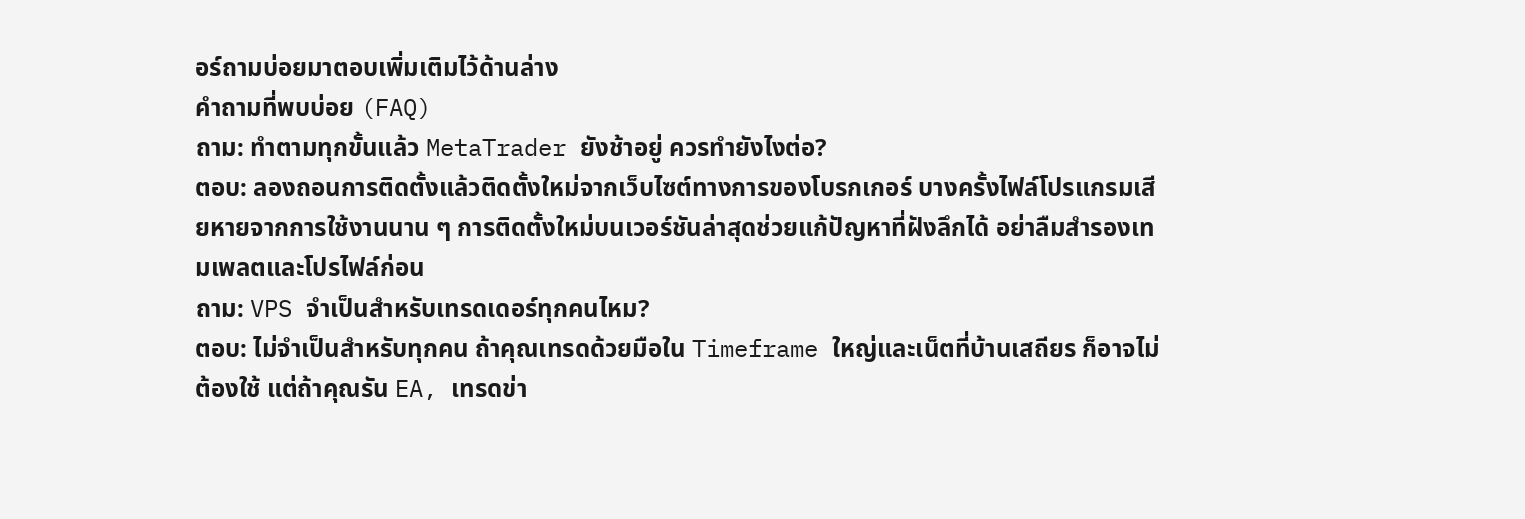อร์ถามบ่อยมาตอบเพิ่มเติมไว้ด้านล่าง
คำถามที่พบบ่อย (FAQ)
ถาม: ทำตามทุกขั้นแล้ว MetaTrader ยังช้าอยู่ ควรทำยังไงต่อ?
ตอบ: ลองถอนการติดตั้งแล้วติดตั้งใหม่จากเว็บไซต์ทางการของโบรกเกอร์ บางครั้งไฟล์โปรแกรมเสียหายจากการใช้งานนาน ๆ การติดตั้งใหม่บนเวอร์ชันล่าสุดช่วยแก้ปัญหาที่ฝังลึกได้ อย่าลืมสำรองเทมเพลตและโปรไฟล์ก่อน
ถาม: VPS จำเป็นสำหรับเทรดเดอร์ทุกคนไหม?
ตอบ: ไม่จำเป็นสำหรับทุกคน ถ้าคุณเทรดด้วยมือใน Timeframe ใหญ่และเน็ตที่บ้านเสถียร ก็อาจไม่ต้องใช้ แต่ถ้าคุณรัน EA, เทรดข่า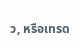ว, หรือเทรด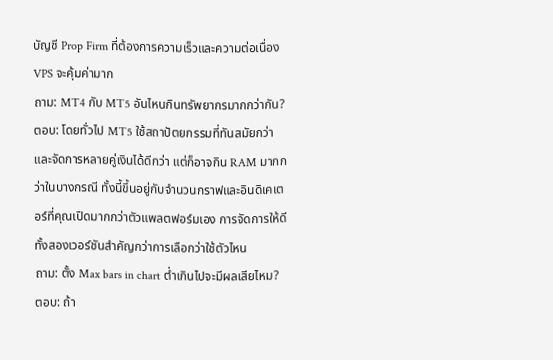บัญชี Prop Firm ที่ต้องการความเร็วและความต่อเนื่อง VPS จะคุ้มค่ามาก
ถาม: MT4 กับ MT5 อันไหนกินทรัพยากรมากกว่ากัน?
ตอบ: โดยทั่วไป MT5 ใช้สถาปัตยกรรมที่ทันสมัยกว่าและจัดการหลายคู่เงินได้ดีกว่า แต่ก็อาจกิน RAM มากกว่าในบางกรณี ทั้งนี้ขึ้นอยู่กับจำนวนกราฟและอินดิเคเตอร์ที่คุณเปิดมากกว่าตัวแพลตฟอร์มเอง การจัดการให้ดีทั้งสองเวอร์ชันสำคัญกว่าการเลือกว่าใช้ตัวไหน
ถาม: ตั้ง Max bars in chart ต่ำเกินไปจะมีผลเสียไหม?
ตอบ: ถ้า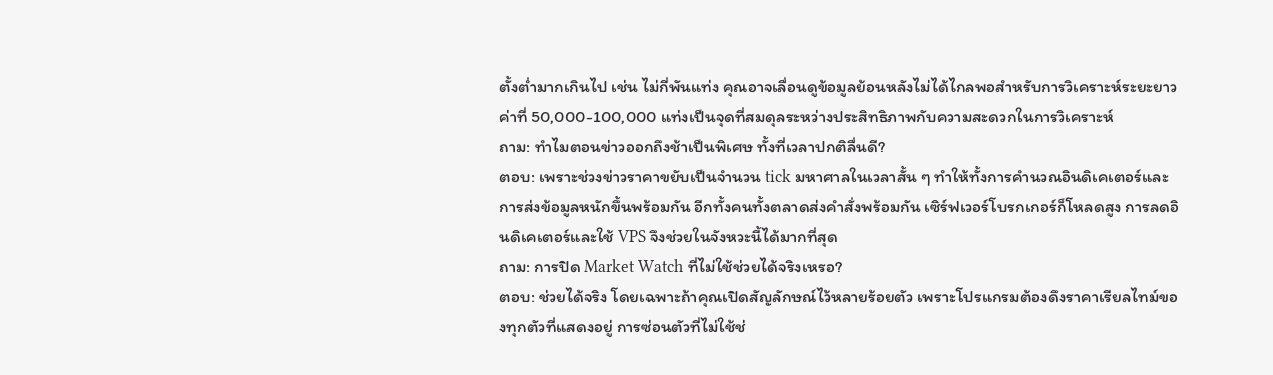ตั้งต่ำมากเกินไป เช่น ไม่กี่พันแท่ง คุณอาจเลื่อนดูข้อมูลย้อนหลังไม่ได้ไกลพอสำหรับการวิเคราะห์ระยะยาว ค่าที่ 50,000-100,000 แท่งเป็นจุดที่สมดุลระหว่างประสิทธิภาพกับความสะดวกในการวิเคราะห์
ถาม: ทำไมตอนข่าวออกถึงช้าเป็นพิเศษ ทั้งที่เวลาปกติลื่นดี?
ตอบ: เพราะช่วงข่าวราคาขยับเป็นจำนวน tick มหาศาลในเวลาสั้น ๆ ทำให้ทั้งการคำนวณอินดิเคเตอร์และการส่งข้อมูลหนักขึ้นพร้อมกัน อีกทั้งคนทั้งตลาดส่งคำสั่งพร้อมกัน เซิร์ฟเวอร์โบรกเกอร์ก็โหลดสูง การลดอินดิเคเตอร์และใช้ VPS จึงช่วยในจังหวะนี้ได้มากที่สุด
ถาม: การปิด Market Watch ที่ไม่ใช้ช่วยได้จริงเหรอ?
ตอบ: ช่วยได้จริง โดยเฉพาะถ้าคุณเปิดสัญลักษณ์ไว้หลายร้อยตัว เพราะโปรแกรมต้องดึงราคาเรียลไทม์ของทุกตัวที่แสดงอยู่ การซ่อนตัวที่ไม่ใช้ช่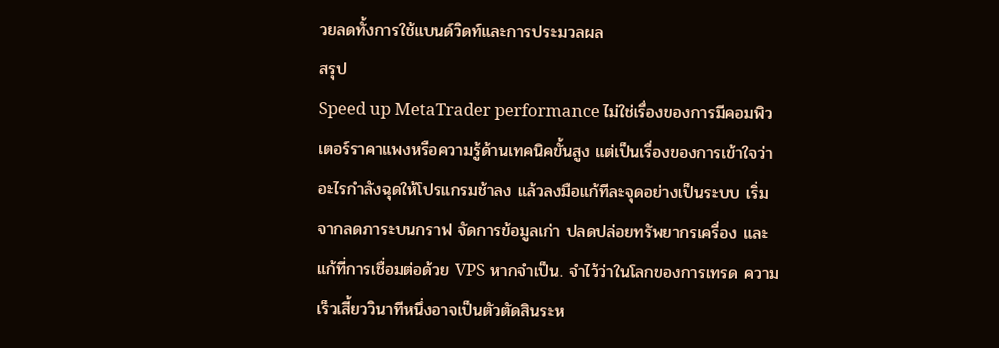วยลดทั้งการใช้แบนด์วิดท์และการประมวลผล
สรุป
Speed up MetaTrader performance ไม่ใช่เรื่องของการมีคอมพิวเตอร์ราคาแพงหรือความรู้ด้านเทคนิคขั้นสูง แต่เป็นเรื่องของการเข้าใจว่าอะไรกำลังฉุดให้โปรแกรมช้าลง แล้วลงมือแก้ทีละจุดอย่างเป็นระบบ เริ่มจากลดภาระบนกราฟ จัดการข้อมูลเก่า ปลดปล่อยทรัพยากรเครื่อง และแก้ที่การเชื่อมต่อด้วย VPS หากจำเป็น. จำไว้ว่าในโลกของการเทรด ความเร็วเสี้ยววินาทีหนึ่งอาจเป็นตัวตัดสินระห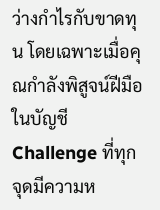ว่างกำไรกับขาดทุน โดยเฉพาะเมื่อคุณกำลังพิสูจน์ฝีมือในบัญชี Challenge ที่ทุกจุดมีความห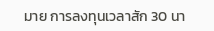มาย การลงทุนเวลาสัก 30 นา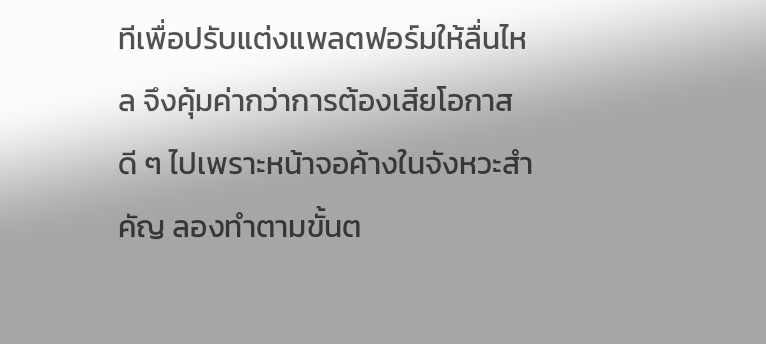ทีเพื่อปรับแต่งแพลตฟอร์มให้ลื่นไหล จึงคุ้มค่ากว่าการต้องเสียโอกาสดี ๆ ไปเพราะหน้าจอค้างในจังหวะสำคัญ ลองทำตามขั้นต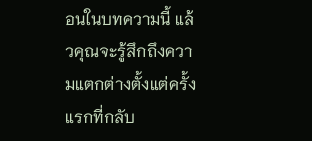อนในบทความนี้ แล้วคุณจะรู้สึกถึงความแตกต่างตั้งแต่ครั้งแรกที่กลับ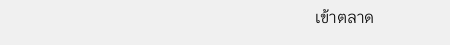เข้าตลาด